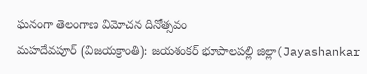ఘనంగా తెలంగాణ విమోచన దినోత్సవం
మహదేవపూర్ (విజయక్రాంతి): జయశంకర్ భూపాలపల్లి జిల్లా(Jayashankar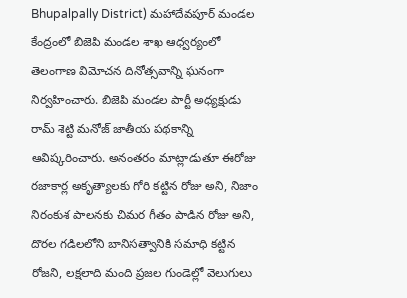Bhupalpally District) మహాదేవపూర్ మండల కేంద్రంలో బిజెపి మండల శాఖ ఆధ్వర్యంలో తెలంగాణ విమోచన దినోత్సవాన్ని ఘనంగా నిర్వహించారు. బిజెపి మండల పార్టీ అధ్యక్షుడు రామ్ శెట్టి మనోజ్ జాతీయ పథకాన్ని ఆవిష్కరించారు. అనంతరం మాట్లాడుతూ ఈరోజు రజాకార్ల అకృత్యాలకు గోరి కట్టిన రోజు అని, నిజాం నిరంకుశ పాలనకు చిమర గీతం పాడిన రోజు అని, దొరల గడిలలోని బానిసత్వానికి సమాధి కట్టిన రోజని, లక్షలాది మంది ప్రజల గుండెల్లో వెలుగులు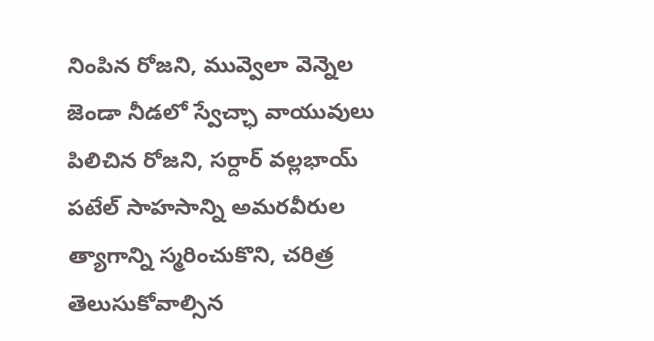నింపిన రోజని, మువ్వెలా వెన్నెల జెండా నీడలో స్వేచ్ఛా వాయువులు పిలిచిన రోజని, సర్దార్ వల్లభాయ్ పటేల్ సాహసాన్ని అమరవీరుల త్యాగాన్ని స్మరించుకొని, చరిత్ర తెలుసుకోవాల్సిన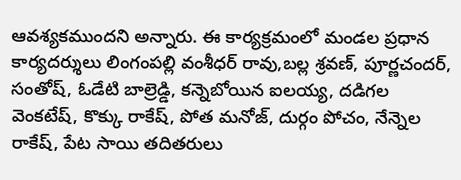ఆవశ్యకముందని అన్నారు. ఈ కార్యక్రమంలో మండల ప్రధాన కార్యదర్శులు లింగంపల్లి వంశీధర్ రావు,బల్ల శ్రవణ్, పూర్ణచందర్, సంతోష్, ఓడేటి బాల్రెడ్డి, కన్నెబోయిన ఐలయ్య, దడిగల వెంకటేష్, కొక్కు రాకేష్, పోత మనోజ్, దుర్గం పోచం, నేన్నెల రాకేష్, పేట సాయి తదితరులు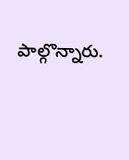పాల్గొన్నారు.